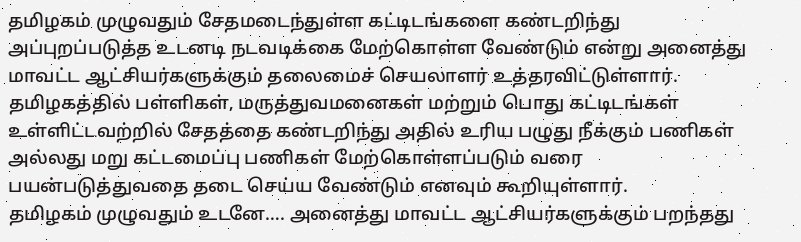தமிழகம் முழுவதும் சேதமடைந்துள்ள கட்டிடங்களை கண்டறிந்து அப்புறப்படுத்த உடனடி நடவடிக்கை மேற்கொள்ள வேண்டும் என்று அனைத்து மாவட்ட ஆட்சியர்களுக்கும் தலைமைச் செயலாளர் உத்தரவிட்டுள்ளார். தமிழகத்தில் பள்ளிகள், மருத்துவமனைகள் மற்றும் பொது கட்டிடங்கள் உள்ளிட்டவற்றில் சேதத்தை கண்டறிந்து அதில் உரிய பழுது நீக்கும் பணிகள் அல்லது மறு கட்டமைப்பு பணிகள் மேற்கொள்ளப்படும் வரை பயன்படுத்துவதை தடை செய்ய வேண்டும் எனவும் கூறியுள்ளார்.
தமிழகம் முழுவதும் உடனே…. அனைத்து மாவட்ட ஆட்சியர்களுக்கும் பறந்தது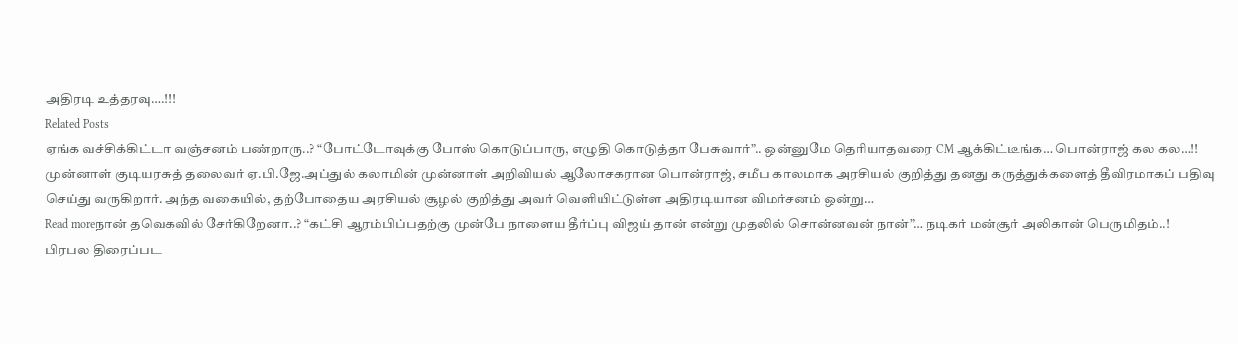அதிரடி உத்தரவு….!!!
Related Posts
ஏங்க வச்சிக்கிட்டா வஞ்சனம் பண்றாரு..? “போட்டோவுக்கு போஸ் கொடுப்பாரு, எழுதி கொடுத்தா பேசுவார்”.. ஒன்னுமே தெரியாதவரை CM ஆக்கிட்டீங்க… பொன்ராஜ் கல கல…!!
முன்னாள் குடியரசுத் தலைவர் ஏ.பி.ஜே.அப்துல் கலாமின் முன்னாள் அறிவியல் ஆலோசகரான பொன்ராஜ், சமீப காலமாக அரசியல் குறித்து தனது கருத்துக்களைத் தீவிரமாகப் பதிவு செய்து வருகிறார். அந்த வகையில், தற்போதைய அரசியல் சூழல் குறித்து அவர் வெளியிட்டுள்ள அதிரடியான விமர்சனம் ஒன்று…
Read moreநான் தவெகவில் சேர்கிறேனா..? “கட்சி ஆரம்பிப்பதற்கு முன்பே நாளைய தீர்ப்பு விஜய் தான் என்று முதலில் சொன்னவன் நான்”… நடிகர் மன்சூர் அலிகான் பெருமிதம்..!
பிரபல திரைப்பட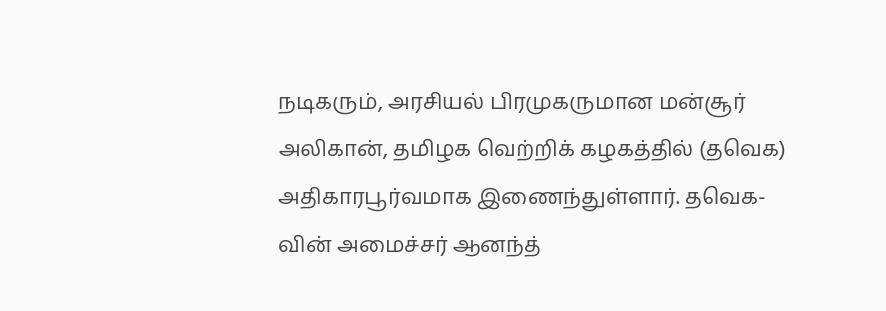நடிகரும், அரசியல் பிரமுகருமான மன்சூர் அலிகான், தமிழக வெற்றிக் கழகத்தில் (தவெக) அதிகாரபூர்வமாக இணைந்துள்ளார். தவெக-வின் அமைச்சர் ஆனந்த்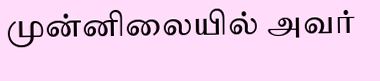முன்னிலையில் அவர்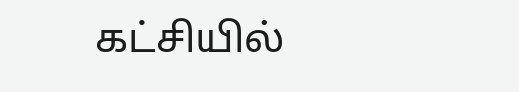கட்சியில்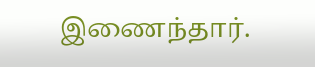இணைந்தார்.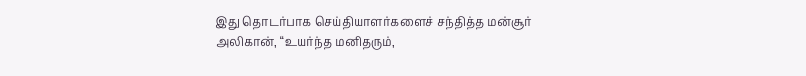இது தொடர்பாக செய்தியாளர்களைச் சந்தித்த மன்சூர் அலிகான், “உயர்ந்த மனிதரும்,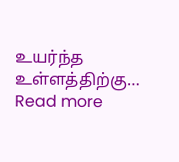உயர்ந்த உள்ளத்திற்கு…
Read more